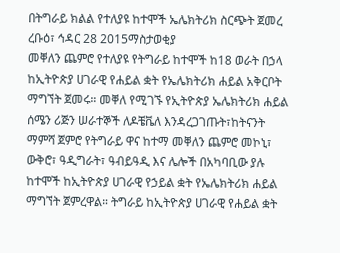በትግራይ ክልል የተለያዩ ከተሞች ኤሌክትሪክ ስርጭት ጀመረ
ረቡዕ፣ ኅዳር 28 2015ማስታወቂያ
መቐለን ጨምሮ የተለያዩ የትግራይ ከተሞች ከ18 ወራት በኃላ ከኢትዮጵያ ሀገራዊ የሐይል ቋት የኤሌክትሪክ ሐይል አቅርቦት ማግኘት ጀመሩ። መቐለ የሚገኙ የኢትዮጵያ ኤሌክትሪክ ሐይል ሰሜን ሪጅን ሠራተኞች ለዶቼቬለ እንዳረጋገጡት፣ከትናንት ማምሻ ጀምሮ የትግራይ ዋና ከተማ መቐለን ጨምሮ መኮኒ፣ ውቅሮ፣ ዓዲግራት፣ ዓብይዓዲ እና ሌሎች በአካባቢው ያሉ ከተሞች ከኢትዮጵያ ሀገራዊ የኃይል ቋት የኤሌክትሪክ ሐይል ማግኘት ጀምረዋል። ትግራይ ከኢትዮጵያ ሀገራዊ የሐይል ቋት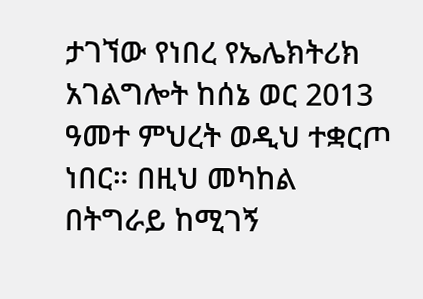ታገኘው የነበረ የኤሌክትሪክ አገልግሎት ከሰኔ ወር 2013 ዓመተ ምህረት ወዲህ ተቋርጦ ነበር። በዚህ መካከል በትግራይ ከሚገኝ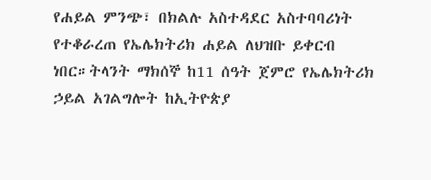የሐይል ምንጭ፣ በክልሉ አስተዳደር አስተባባሪነት የተቆራረጠ የኤሌክትሪክ ሐይል ለህዝቡ ይቀርብ ነበር።ትላንት ማክሰኞ ከ11 ሰዓት ጀምሮ የኤሌክትሪክ ኃይል አገልግሎት ከኢትዮጵያ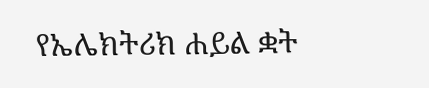የኤሌክትሪክ ሐይል ቋት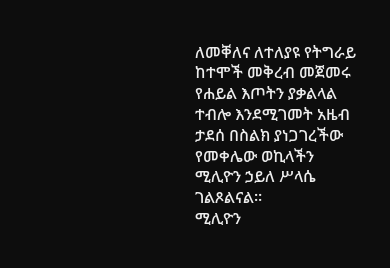ለመቐለና ለተለያዩ የትግራይ ከተሞች መቅረብ መጀመሩ የሐይል እጦትን ያቃልላል ተብሎ እንደሚገመት አዜብ ታደሰ በስልክ ያነጋገረችው የመቀሌው ወኪላችን ሚሊዮን ኃይለ ሥላሴ ገልጾልናል።
ሚሊዮን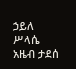ኃይለ ሥላሴ
አዜብ ታደሰ